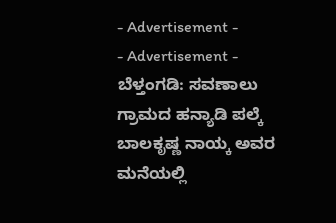- Advertisement -
- Advertisement -
ಬೆಳ್ತಂಗಡಿ: ಸವಣಾಲು ಗ್ರಾಮದ ಹನ್ಯಾಡಿ ಪಲ್ಕೆ ಬಾಲಕೃಷ್ಣ ನಾಯ್ಕ ಅವರ ಮನೆಯಲ್ಲಿ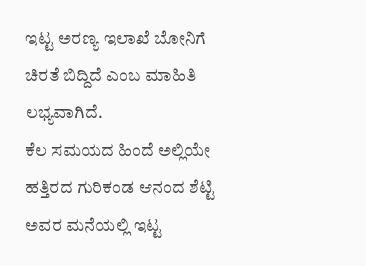ಇಟ್ಟ ಅರಣ್ಯ ಇಲಾಖೆ ಬೋನಿಗೆ ಚಿರತೆ ಬಿದ್ದಿದೆ ಎಂಬ ಮಾಹಿತಿ ಲಭ್ಯವಾಗಿದೆ.
ಕೆಲ ಸಮಯದ ಹಿಂದೆ ಅಲ್ಲಿಯೇ ಹತ್ತಿರದ ಗುರಿಕಂಡ ಆನಂದ ಶೆಟ್ಟಿ ಅವರ ಮನೆಯಲ್ಲಿ ಇಟ್ಟ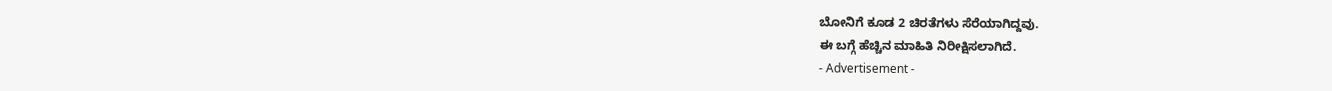ಬೋನಿಗೆ ಕೂಡ 2 ಚಿರತೆಗಳು ಸೆರೆಯಾಗಿದ್ದವು.
ಈ ಬಗ್ಗೆ ಹೆಚ್ಚಿನ ಮಾಹಿತಿ ನಿರೀಕ್ಷಿಸಲಾಗಿದೆ.
- Advertisement -